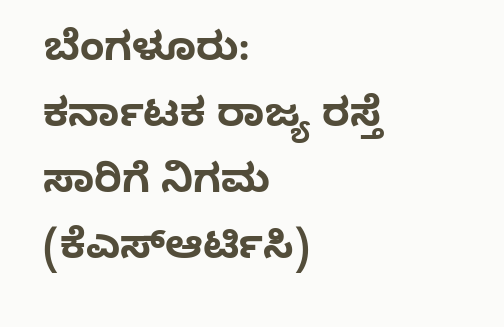ಬೆಂಗಳೂರು: ಕರ್ನಾಟಕ ರಾಜ್ಯ ರಸ್ತೆ ಸಾರಿಗೆ ನಿಗಮ (ಕೆಎಸ್ಆರ್ಟಿಸಿ)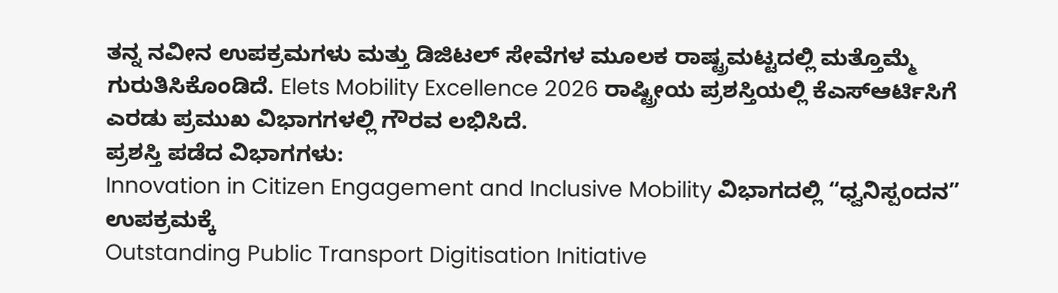ತನ್ನ ನವೀನ ಉಪಕ್ರಮಗಳು ಮತ್ತು ಡಿಜಿಟಲ್ ಸೇವೆಗಳ ಮೂಲಕ ರಾಷ್ಟ್ರಮಟ್ಟದಲ್ಲಿ ಮತ್ತೊಮ್ಮೆ ಗುರುತಿಸಿಕೊಂಡಿದೆ. Elets Mobility Excellence 2026 ರಾಷ್ಟ್ರೀಯ ಪ್ರಶಸ್ತಿಯಲ್ಲಿ ಕೆಎಸ್ಆರ್ಟಿಸಿಗೆ ಎರಡು ಪ್ರಮುಖ ವಿಭಾಗಗಳಲ್ಲಿ ಗೌರವ ಲಭಿಸಿದೆ.
ಪ್ರಶಸ್ತಿ ಪಡೆದ ವಿಭಾಗಗಳು:
Innovation in Citizen Engagement and Inclusive Mobility ವಿಭಾಗದಲ್ಲಿ “ಧ್ವನಿಸ್ಪಂದನ” ಉಪಕ್ರಮಕ್ಕೆ
Outstanding Public Transport Digitisation Initiative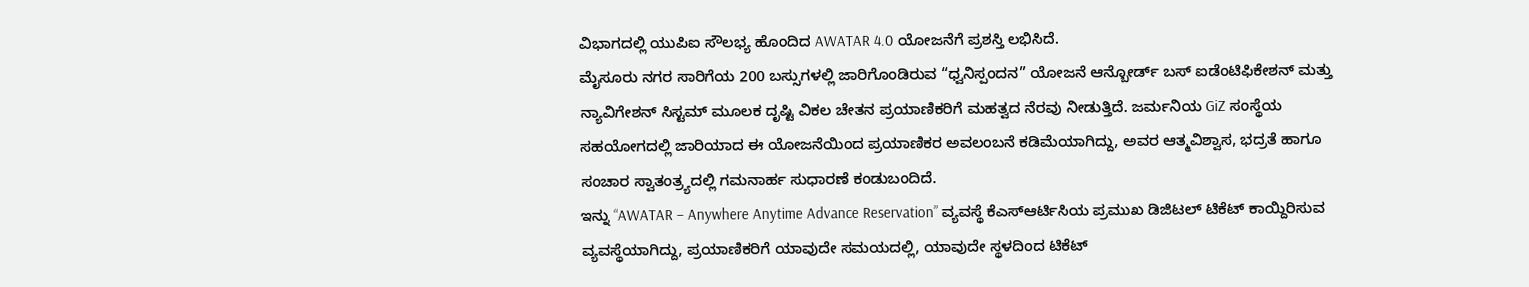ವಿಭಾಗದಲ್ಲಿ ಯುಪಿಐ ಸೌಲಭ್ಯ ಹೊಂದಿದ AWATAR 4.0 ಯೋಜನೆಗೆ ಪ್ರಶಸ್ತಿ ಲಭಿಸಿದೆ.
ಮೈಸೂರು ನಗರ ಸಾರಿಗೆಯ 200 ಬಸ್ಸುಗಳಲ್ಲಿ ಜಾರಿಗೊಂಡಿರುವ “ಧ್ವನಿಸ್ಪಂದನ” ಯೋಜನೆ ಆನ್ಬೋರ್ಡ್ ಬಸ್ ಐಡೆಂಟಿಫಿಕೇಶನ್ ಮತ್ತು ನ್ಯಾವಿಗೇಶನ್ ಸಿಸ್ಟಮ್ ಮೂಲಕ ದೃಷ್ಟಿ ವಿಕಲ ಚೇತನ ಪ್ರಯಾಣಿಕರಿಗೆ ಮಹತ್ವದ ನೆರವು ನೀಡುತ್ತಿದೆ. ಜರ್ಮನಿಯ GiZ ಸಂಸ್ಥೆಯ ಸಹಯೋಗದಲ್ಲಿ ಜಾರಿಯಾದ ಈ ಯೋಜನೆಯಿಂದ ಪ್ರಯಾಣಿಕರ ಅವಲಂಬನೆ ಕಡಿಮೆಯಾಗಿದ್ದು, ಅವರ ಆತ್ಮವಿಶ್ವಾಸ, ಭದ್ರತೆ ಹಾಗೂ ಸಂಚಾರ ಸ್ವಾತಂತ್ರ್ಯದಲ್ಲಿ ಗಮನಾರ್ಹ ಸುಧಾರಣೆ ಕಂಡುಬಂದಿದೆ.
ಇನ್ನು “AWATAR – Anywhere Anytime Advance Reservation” ವ್ಯವಸ್ಥೆ ಕೆಎಸ್ಆರ್ಟಿಸಿಯ ಪ್ರಮುಖ ಡಿಜಿಟಲ್ ಟಿಕೆಟ್ ಕಾಯ್ದಿರಿಸುವ ವ್ಯವಸ್ಥೆಯಾಗಿದ್ದು, ಪ್ರಯಾಣಿಕರಿಗೆ ಯಾವುದೇ ಸಮಯದಲ್ಲಿ, ಯಾವುದೇ ಸ್ಥಳದಿಂದ ಟಿಕೆಟ್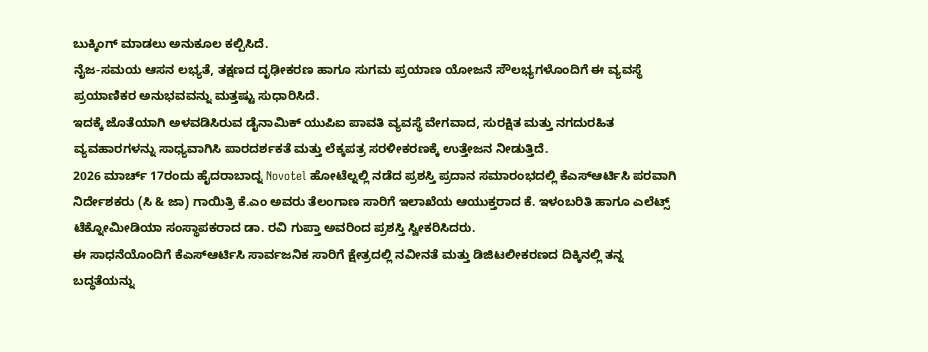ಬುಕ್ಕಿಂಗ್ ಮಾಡಲು ಅನುಕೂಲ ಕಲ್ಪಿಸಿದೆ.
ನೈಜ-ಸಮಯ ಆಸನ ಲಭ್ಯತೆ, ತಕ್ಷಣದ ದೃಢೀಕರಣ ಹಾಗೂ ಸುಗಮ ಪ್ರಯಾಣ ಯೋಜನೆ ಸೌಲಭ್ಯಗಳೊಂದಿಗೆ ಈ ವ್ಯವಸ್ಥೆ ಪ್ರಯಾಣಿಕರ ಅನುಭವವನ್ನು ಮತ್ತಷ್ಟು ಸುಧಾರಿಸಿದೆ.
ಇದಕ್ಕೆ ಜೊತೆಯಾಗಿ ಅಳವಡಿಸಿರುವ ಡೈನಾಮಿಕ್ ಯುಪಿಐ ಪಾವತಿ ವ್ಯವಸ್ಥೆ ವೇಗವಾದ, ಸುರಕ್ಷಿತ ಮತ್ತು ನಗದುರಹಿತ ವ್ಯವಹಾರಗಳನ್ನು ಸಾಧ್ಯವಾಗಿಸಿ ಪಾರದರ್ಶಕತೆ ಮತ್ತು ಲೆಕ್ಕಪತ್ರ ಸರಳೀಕರಣಕ್ಕೆ ಉತ್ತೇಜನ ನೀಡುತ್ತಿದೆ.
2026 ಮಾರ್ಚ್ 17ರಂದು ಹೈದರಾಬಾದ್ನ Novotel ಹೋಟೆಲ್ನಲ್ಲಿ ನಡೆದ ಪ್ರಶಸ್ತಿ ಪ್ರದಾನ ಸಮಾರಂಭದಲ್ಲಿ ಕೆಎಸ್ಆರ್ಟಿಸಿ ಪರವಾಗಿ ನಿರ್ದೇಶಕರು (ಸಿ & ಜಾ) ಗಾಯಿತ್ರಿ ಕೆ.ಎಂ ಅವರು ತೆಲಂಗಾಣ ಸಾರಿಗೆ ಇಲಾಖೆಯ ಆಯುಕ್ತರಾದ ಕೆ. ಇಳಂಬರಿತಿ ಹಾಗೂ ಎಲೆಟ್ಸ್ ಟೆಕ್ನೋಮೀಡಿಯಾ ಸಂಸ್ಥಾಪಕರಾದ ಡಾ. ರವಿ ಗುಪ್ತಾ ಅವರಿಂದ ಪ್ರಶಸ್ತಿ ಸ್ವೀಕರಿಸಿದರು.
ಈ ಸಾಧನೆಯೊಂದಿಗೆ ಕೆಎಸ್ಆರ್ಟಿಸಿ ಸಾರ್ವಜನಿಕ ಸಾರಿಗೆ ಕ್ಷೇತ್ರದಲ್ಲಿ ನವೀನತೆ ಮತ್ತು ಡಿಜಿಟಲೀಕರಣದ ದಿಕ್ಕಿನಲ್ಲಿ ತನ್ನ ಬದ್ಧತೆಯನ್ನು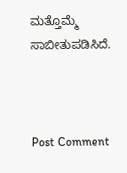ಮತ್ತೊಮ್ಮೆ ಸಾಬೀತುಪಡಿಸಿದೆ.



Post Comment